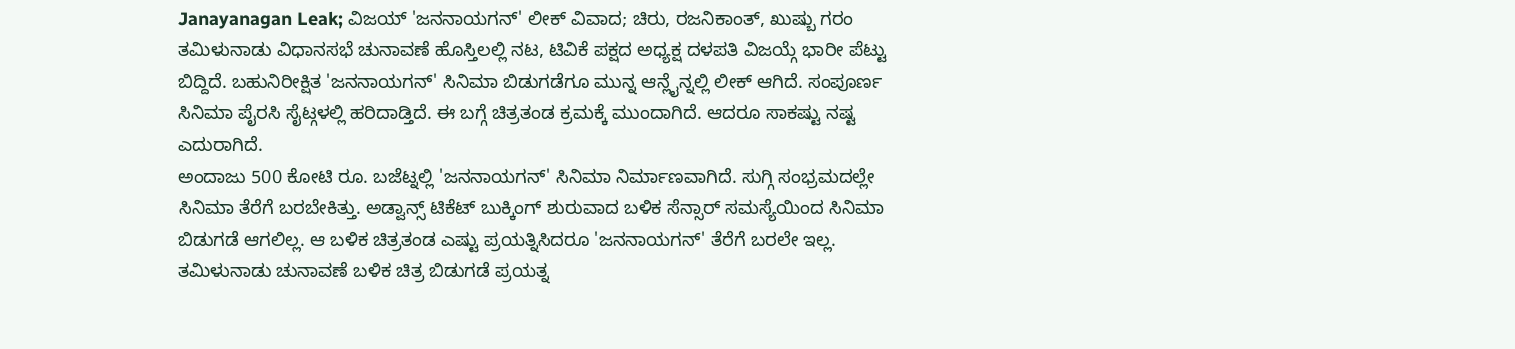Janayanagan Leak; ವಿಜಯ್ 'ಜನನಾಯಗನ್' ಲೀಕ್ ವಿವಾದ; ಚಿರು, ರಜನಿಕಾಂತ್, ಖುಷ್ಬು ಗರಂ
ತಮಿಳುನಾಡು ವಿಧಾನಸಭೆ ಚುನಾವಣೆ ಹೊಸ್ತಿಲಲ್ಲಿ ನಟ, ಟಿವಿಕೆ ಪಕ್ಷದ ಅಧ್ಯಕ್ಷ ದಳಪತಿ ವಿಜಯ್ಗೆ ಭಾರೀ ಪೆಟ್ಟು ಬಿದ್ದಿದೆ. ಬಹುನಿರೀಕ್ಷಿತ 'ಜನನಾಯಗನ್' ಸಿನಿಮಾ ಬಿಡುಗಡೆಗೂ ಮುನ್ನ ಆನ್ಲೈನ್ನಲ್ಲಿ ಲೀಕ್ ಆಗಿದೆ. ಸಂಪೂರ್ಣ ಸಿನಿಮಾ ಪೈರಸಿ ಸೈಟ್ಗಳಲ್ಲಿ ಹರಿದಾಡ್ತಿದೆ. ಈ ಬಗ್ಗೆ ಚಿತ್ರತಂಡ ಕ್ರಮಕ್ಕೆ ಮುಂದಾಗಿದೆ. ಆದರೂ ಸಾಕಷ್ಟು ನಷ್ಟ ಎದುರಾಗಿದೆ.
ಅಂದಾಜು 500 ಕೋಟಿ ರೂ. ಬಜೆಟ್ನಲ್ಲಿ 'ಜನನಾಯಗನ್' ಸಿನಿಮಾ ನಿರ್ಮಾಣವಾಗಿದೆ. ಸುಗ್ಗಿ ಸಂಭ್ರಮದಲ್ಲೇ ಸಿನಿಮಾ ತೆರೆಗೆ ಬರಬೇಕಿತ್ತು. ಅಡ್ವಾನ್ಸ್ ಟಿಕೆಟ್ ಬುಕ್ಕಿಂಗ್ ಶುರುವಾದ ಬಳಿಕ ಸೆನ್ಸಾರ್ ಸಮಸ್ಯೆಯಿಂದ ಸಿನಿಮಾ ಬಿಡುಗಡೆ ಆಗಲಿಲ್ಲ. ಆ ಬಳಿಕ ಚಿತ್ರತಂಡ ಎಷ್ಟು ಪ್ರಯತ್ನಿಸಿದರೂ 'ಜನನಾಯಗನ್' ತೆರೆಗೆ ಬರಲೇ ಇಲ್ಲ. ತಮಿಳುನಾಡು ಚುನಾವಣೆ ಬಳಿಕ ಚಿತ್ರ ಬಿಡುಗಡೆ ಪ್ರಯತ್ನ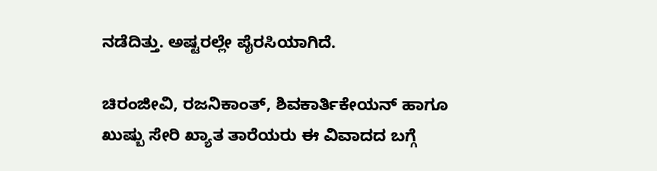ನಡೆದಿತ್ತು. ಅಷ್ಟರಲ್ಲೇ ಪೈರಸಿಯಾಗಿದೆ.

ಚಿರಂಜೀವಿ, ರಜನಿಕಾಂತ್, ಶಿವಕಾರ್ತಿಕೇಯನ್ ಹಾಗೂ ಖುಷ್ಬು ಸೇರಿ ಖ್ಯಾತ ತಾರೆಯರು ಈ ವಿವಾದದ ಬಗ್ಗೆ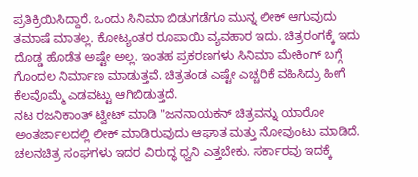ಪ್ರತಿಕ್ರಿಯಿಸಿದ್ದಾರೆ. ಒಂದು ಸಿನಿಮಾ ಬಿಡುಗಡೆಗೂ ಮುನ್ನ ಲೀಕ್ ಆಗುವುದು ತಮಾಷೆ ಮಾತಲ್ಲ. ಕೋಟ್ಯಂತರ ರೂಪಾಯಿ ವ್ಯವಹಾರ ಇದು. ಚಿತ್ರರಂಗಕ್ಕೆ ಇದು ದೊಡ್ಡ ಹೊಡೆತ ಅಷ್ಟೇ ಅಲ್ಲ. ಇಂತಹ ಪ್ರಕರಣಗಳು ಸಿನಿಮಾ ಮೇಕಿಂಗ್ ಬಗ್ಗೆ ಗೊಂದಲ ನಿರ್ಮಾಣ ಮಾಡುತ್ತವೆ. ಚಿತ್ರತಂಡ ಎಷ್ಟೇ ಎಚ್ಚರಿಕೆ ವಹಿಸಿದ್ರು ಹೀಗೆ ಕೆಲವೊಮ್ಮೆ ಎಡವಟ್ಟು ಆಗಿಬಿಡುತ್ತದೆ.
ನಟ ರಜನಿಕಾಂತ್ ಟ್ವೀಟ್ ಮಾಡಿ "ಜನನಾಯಕನ್ ಚಿತ್ರವನ್ನು ಯಾರೋ ಅಂತರ್ಜಾಲದಲ್ಲಿ ಲೀಕ್ ಮಾಡಿರುವುದು ಆಘಾತ ಮತ್ತು ನೋವುಂಟು ಮಾಡಿದೆ. ಚಲನಚಿತ್ರ ಸಂಘಗಳು ಇದರ ವಿರುದ್ಧ ಧ್ವನಿ ಎತ್ತಬೇಕು. ಸರ್ಕಾರವು ಇದಕ್ಕೆ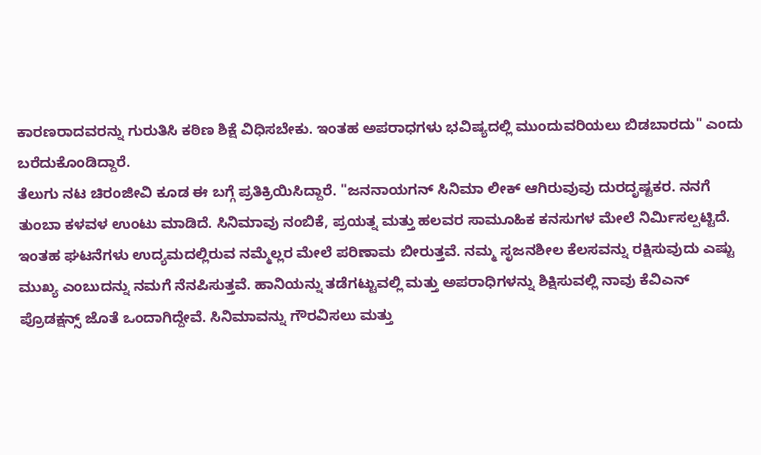ಕಾರಣರಾದವರನ್ನು ಗುರುತಿಸಿ ಕಠಿಣ ಶಿಕ್ಷೆ ವಿಧಿಸಬೇಕು. ಇಂತಹ ಅಪರಾಧಗಳು ಭವಿಷ್ಯದಲ್ಲಿ ಮುಂದುವರಿಯಲು ಬಿಡಬಾರದು" ಎಂದು ಬರೆದುಕೊಂಡಿದ್ದಾರೆ.
ತೆಲುಗು ನಟ ಚಿರಂಜೀವಿ ಕೂಡ ಈ ಬಗ್ಗೆ ಪ್ರತಿಕ್ರಿಯಿಸಿದ್ದಾರೆ. "ಜನನಾಯಗನ್ ಸಿನಿಮಾ ಲೀಕ್ ಆಗಿರುವುವು ದುರದೃಷ್ಟಕರ. ನನಗೆ ತುಂಬಾ ಕಳವಳ ಉಂಟು ಮಾಡಿದೆ. ಸಿನಿಮಾವು ನಂಬಿಕೆ, ಪ್ರಯತ್ನ ಮತ್ತು ಹಲವರ ಸಾಮೂಹಿಕ ಕನಸುಗಳ ಮೇಲೆ ನಿರ್ಮಿಸಲ್ಪಟ್ಟಿದೆ. ಇಂತಹ ಘಟನೆಗಳು ಉದ್ಯಮದಲ್ಲಿರುವ ನಮ್ಮೆಲ್ಲರ ಮೇಲೆ ಪರಿಣಾಮ ಬೀರುತ್ತವೆ. ನಮ್ಮ ಸೃಜನಶೀಲ ಕೆಲಸವನ್ನು ರಕ್ಷಿಸುವುದು ಎಷ್ಟು ಮುಖ್ಯ ಎಂಬುದನ್ನು ನಮಗೆ ನೆನಪಿಸುತ್ತವೆ. ಹಾನಿಯನ್ನು ತಡೆಗಟ್ಟುವಲ್ಲಿ ಮತ್ತು ಅಪರಾಧಿಗಳನ್ನು ಶಿಕ್ಷಿಸುವಲ್ಲಿ ನಾವು ಕೆವಿಎನ್ ಪ್ರೊಡಕ್ಷನ್ಸ್ ಜೊತೆ ಒಂದಾಗಿದ್ದೇವೆ. ಸಿನಿಮಾವನ್ನು ಗೌರವಿಸಲು ಮತ್ತು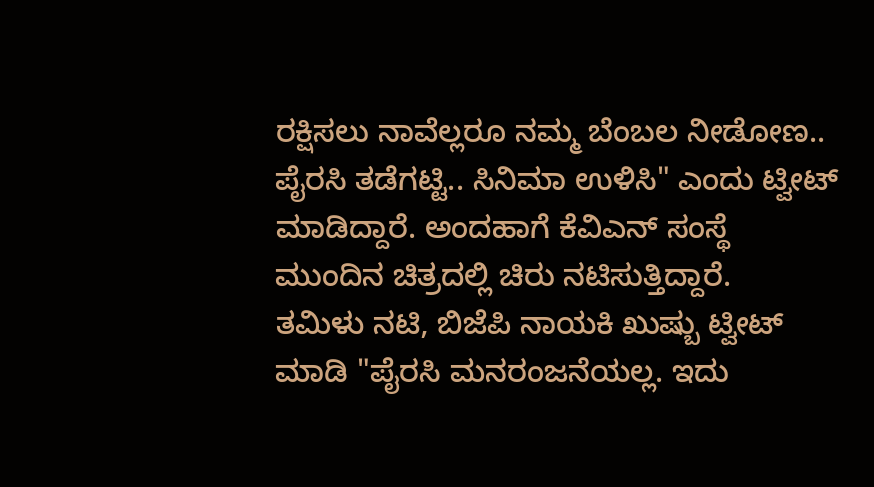ರಕ್ಷಿಸಲು ನಾವೆಲ್ಲರೂ ನಮ್ಮ ಬೆಂಬಲ ನೀಡೋಣ.. ಪೈರಸಿ ತಡೆಗಟ್ಟಿ.. ಸಿನಿಮಾ ಉಳಿಸಿ" ಎಂದು ಟ್ವೀಟ್ ಮಾಡಿದ್ದಾರೆ. ಅಂದಹಾಗೆ ಕೆವಿಎನ್ ಸಂಸ್ಥೆ ಮುಂದಿನ ಚಿತ್ರದಲ್ಲಿ ಚಿರು ನಟಿಸುತ್ತಿದ್ದಾರೆ.
ತಮಿಳು ನಟಿ, ಬಿಜೆಪಿ ನಾಯಕಿ ಖುಷ್ಬು ಟ್ವೀಟ್ ಮಾಡಿ "ಪೈರಸಿ ಮನರಂಜನೆಯಲ್ಲ. ಇದು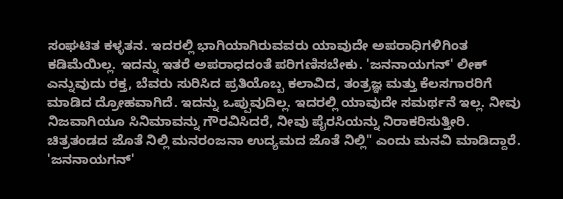ಸಂಘಟಿತ ಕಳ್ಳತನ. ಇದರಲ್ಲಿ ಭಾಗಿಯಾಗಿರುವವರು ಯಾವುದೇ ಅಪರಾಧಿಗಳಿಗಿಂತ ಕಡಿಮೆಯಿಲ್ಲ. ಇದನ್ನು ಇತರೆ ಅಪರಾಧದಂತೆ ಪರಿಗಣಿಸಬೇಕು. 'ಜನನಾಯಗನ್' ಲೀಕ್ ಎನ್ನುವುದು ರಕ್ತ, ಬೆವರು ಸುರಿಸಿದ ಪ್ರತಿಯೊಬ್ಬ ಕಲಾವಿದ, ತಂತ್ರಜ್ಞ ಮತ್ತು ಕೆಲಸಗಾರರಿಗೆ ಮಾಡಿದ ದ್ರೋಹವಾಗಿದೆ. ಇದನ್ನು ಒಪ್ಪುವುದಿಲ್ಲ. ಇದರಲ್ಲಿ ಯಾವುದೇ ಸಮರ್ಥನೆ ಇಲ್ಲ. ನೀವು ನಿಜವಾಗಿಯೂ ಸಿನಿಮಾವನ್ನು ಗೌರವಿಸಿದರೆ, ನೀವು ಪೈರಸಿಯನ್ನು ನಿರಾಕರಿಸುತ್ತೀರಿ. ಚಿತ್ರತಂಡದ ಜೊತೆ ನಿಲ್ಲಿ ಮನರಂಜನಾ ಉದ್ಯಮದ ಜೊತೆ ನಿಲ್ಲಿ" ಎಂದು ಮನವಿ ಮಾಡಿದ್ದಾರೆ.
'ಜನನಾಯಗನ್'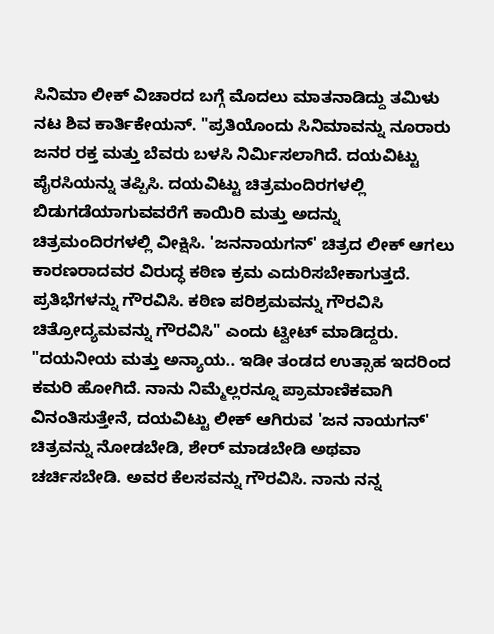ಸಿನಿಮಾ ಲೀಕ್ ವಿಚಾರದ ಬಗ್ಗೆ ಮೊದಲು ಮಾತನಾಡಿದ್ದು ತಮಿಳು ನಟ ಶಿವ ಕಾರ್ತಿಕೇಯನ್. "ಪ್ರತಿಯೊಂದು ಸಿನಿಮಾವನ್ನು ನೂರಾರು ಜನರ ರಕ್ತ ಮತ್ತು ಬೆವರು ಬಳಸಿ ನಿರ್ಮಿಸಲಾಗಿದೆ. ದಯವಿಟ್ಟು ಪೈರಸಿಯನ್ನು ತಪ್ಪಿಸಿ. ದಯವಿಟ್ಟು ಚಿತ್ರಮಂದಿರಗಳಲ್ಲಿ ಬಿಡುಗಡೆಯಾಗುವವರೆಗೆ ಕಾಯಿರಿ ಮತ್ತು ಅದನ್ನು ಚಿತ್ರಮಂದಿರಗಳಲ್ಲಿ ವೀಕ್ಷಿಸಿ. 'ಜನನಾಯಗನ್' ಚಿತ್ರದ ಲೀಕ್ ಆಗಲು ಕಾರಣರಾದವರ ವಿರುದ್ಧ ಕಠಿಣ ಕ್ರಮ ಎದುರಿಸಬೇಕಾಗುತ್ತದೆ. ಪ್ರತಿಭೆಗಳನ್ನು ಗೌರವಿಸಿ. ಕಠಿಣ ಪರಿಶ್ರಮವನ್ನು ಗೌರವಿಸಿ ಚಿತ್ರೋದ್ಯಮವನ್ನು ಗೌರವಿಸಿ" ಎಂದು ಟ್ವೀಟ್ ಮಾಡಿದ್ದರು.
"ದಯನೀಯ ಮತ್ತು ಅನ್ಯಾಯ.. ಇಡೀ ತಂಡದ ಉತ್ಸಾಹ ಇದರಿಂದ ಕಮರಿ ಹೋಗಿದೆ. ನಾನು ನಿಮ್ಮೆಲ್ಲರನ್ನೂ ಪ್ರಾಮಾಣಿಕವಾಗಿ ವಿನಂತಿಸುತ್ತೇನೆ, ದಯವಿಟ್ಟು ಲೀಕ್ ಆಗಿರುವ 'ಜನ ನಾಯಗನ್' ಚಿತ್ರವನ್ನು ನೋಡಬೇಡಿ, ಶೇರ್ ಮಾಡಬೇಡಿ ಅಥವಾ ಚರ್ಚಿಸಬೇಡಿ. ಅವರ ಕೆಲಸವನ್ನು ಗೌರವಿಸಿ. ನಾನು ನನ್ನ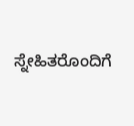ಸ್ನೇಹಿತರೊಂದಿಗೆ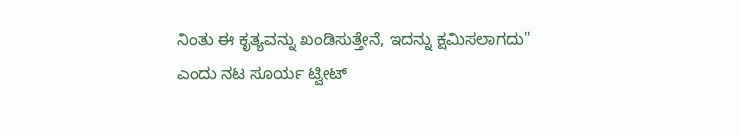ನಿಂತು ಈ ಕೃತ್ಯವನ್ನು ಖಂಡಿಸುತ್ತೇನೆ, ಇದನ್ನು ಕ್ಷಮಿಸಲಾಗದು" ಎಂದು ನಟ ಸೂರ್ಯ ಟ್ವೀಟ್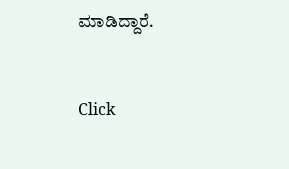ಮಾಡಿದ್ದಾರೆ.


Click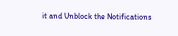it and Unblock the Notifications